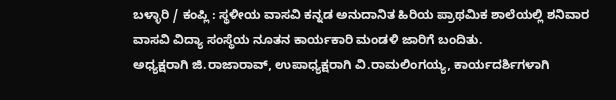ಬಳ್ಳಾರಿ / ಕಂಪ್ಲಿ : ಸ್ಥಳೀಯ ವಾಸವಿ ಕನ್ನಡ ಅನುದಾನಿತ ಹಿರಿಯ ಪ್ರಾಥಮಿಕ ಶಾಲೆಯಲ್ಲಿ ಶನಿವಾರ ವಾಸವಿ ವಿದ್ಯಾ ಸಂಸ್ಥೆಯ ನೂತನ ಕಾರ್ಯಕಾರಿ ಮಂಡಳಿ ಜಾರಿಗೆ ಬಂದಿತು.
ಅಧ್ಯಕ್ಷರಾಗಿ ಜಿ.ರಾಜಾರಾವ್, ಉಪಾಧ್ಯಕ್ಷರಾಗಿ ವಿ.ರಾಮಲಿಂಗಯ್ಯ, ಕಾರ್ಯದರ್ಶಿಗಳಾಗಿ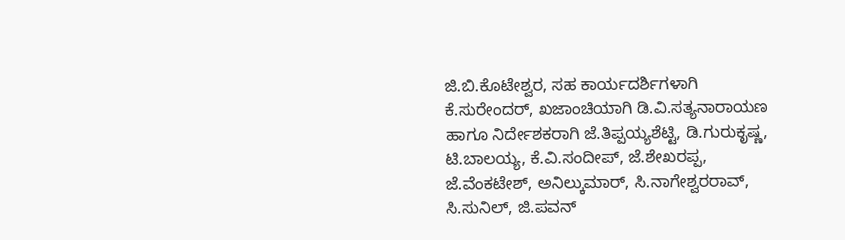ಜಿ.ಬಿ.ಕೊಟೇಶ್ವರ, ಸಹ ಕಾರ್ಯದರ್ಶಿಗಳಾಗಿ ಕೆ.ಸುರೇಂದರ್, ಖಜಾಂಚಿಯಾಗಿ ಡಿ.ವಿ.ಸತ್ಯನಾರಾಯಣ ಹಾಗೂ ನಿರ್ದೇಶಕರಾಗಿ ಜೆ.ತಿಪ್ಪಯ್ಯಶೆಟ್ಟಿ, ಡಿ.ಗುರುಕೃಷ್ಣ, ಟಿ.ಬಾಲಯ್ಯ, ಕೆ.ವಿ.ಸಂದೀಪ್, ಜೆ.ಶೇಖರಪ್ಪ, ಜೆ.ವೆಂಕಟೇಶ್, ಅನಿಲ್ಕುಮಾರ್, ಸಿ.ನಾಗೇಶ್ವರರಾವ್, ಸಿ.ಸುನಿಲ್, ಜಿ.ಪವನ್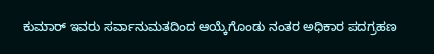ಕುಮಾರ್ ಇವರು ಸರ್ವಾನುಮತದಿಂದ ಆಯ್ಕೆಗೊಂಡು ನಂತರ ಅಧಿಕಾರ ಪದಗ್ರಹಣ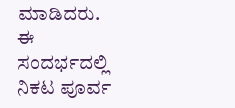ಮಾಡಿದರು. ಈ ಸಂದರ್ಭದಲ್ಲಿ ನಿಕಟ ಪೂರ್ವ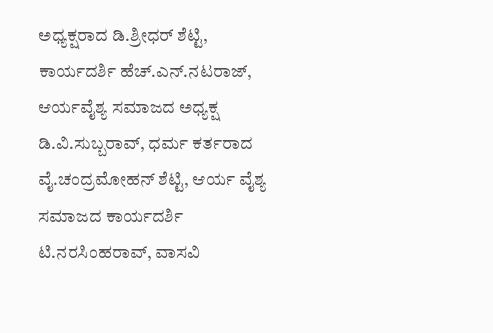ಅಧ್ಯಕ್ಷರಾದ ಡಿ.ಶ್ರೀಧರ್ ಶೆಟ್ಟಿ, ಕಾರ್ಯದರ್ಶಿ ಹೆಚ್.ಎನ್.ನಟರಾಜ್, ಆರ್ಯವೈಶ್ಯ ಸಮಾಜದ ಅಧ್ಯಕ್ಷ ಡಿ.ವಿ.ಸುಬ್ಬರಾವ್, ಧರ್ಮ ಕರ್ತರಾದ ವೈ.ಚಂದ್ರಮೋಹನ್ ಶೆಟ್ಟಿ, ಆರ್ಯ ವೈಶ್ಯ ಸಮಾಜದ ಕಾರ್ಯದರ್ಶಿ ಟಿ.ನರಸಿಂಹರಾವ್, ವಾಸವಿ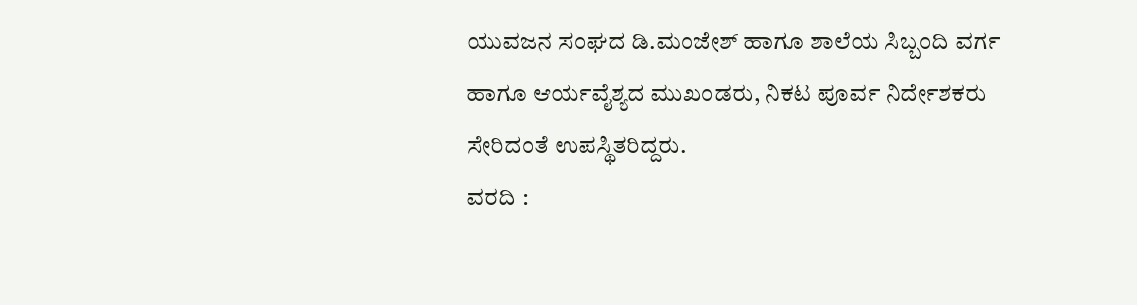ಯುವಜನ ಸಂಘದ ಡಿ.ಮಂಜೇಶ್ ಹಾಗೂ ಶಾಲೆಯ ಸಿಬ್ಬಂದಿ ವರ್ಗ ಹಾಗೂ ಆರ್ಯವೈಶ್ಯದ ಮುಖಂಡರು, ನಿಕಟ ಪೂರ್ವ ನಿರ್ದೇಶಕರು ಸೇರಿದಂತೆ ಉಪಸ್ಥಿತರಿದ್ದರು.
ವರದಿ :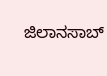ಜಿಲಾನಸಾಬ್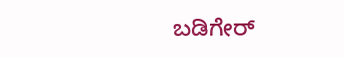ಬಡಿಗೇರ್